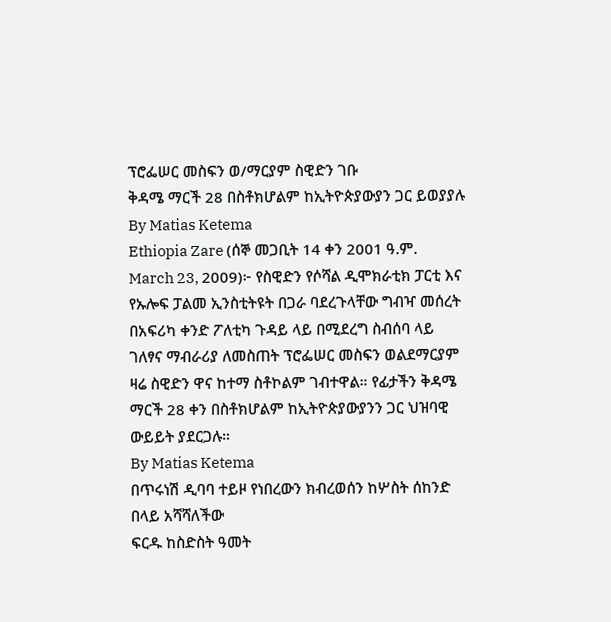ፕሮፌሠር መስፍን ወ/ማርያም ስዊድን ገቡ
ቅዳሜ ማርች 28 በስቶክሆልም ከኢትዮጵያውያን ጋር ይወያያሉ
By Matias Ketema
Ethiopia Zare (ሰኞ መጋቢት 14 ቀን 2001 ዓ.ም. March 23, 2009)፦ የስዊድን የሶሻል ዲሞክራቲክ ፓርቲ እና የኡሎፍ ፓልመ ኢንስቲትዩት በጋራ ባደረጉላቸው ግብዣ መሰረት በአፍሪካ ቀንድ ፖለቲካ ጉዳይ ላይ በሚደረግ ስብሰባ ላይ ገለፃና ማብራሪያ ለመስጠት ፕሮፌሠር መስፍን ወልደማርያም ዛሬ ስዊድን ዋና ከተማ ስቶኮልም ገብተዋል። የፊታችን ቅዳሜ ማርች 28 ቀን በስቶክሆልም ከኢትዮጵያውያንን ጋር ህዝባዊ ውይይት ያደርጋሉ።
By Matias Ketema
በጥሩነሽ ዲባባ ተይዞ የነበረውን ክብረወሰን ከሦስት ሰከንድ በላይ አሻሻለችው
ፍርዱ ከስድስት ዓመት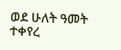ወደ ሁለት ዓመት ተቀየረ